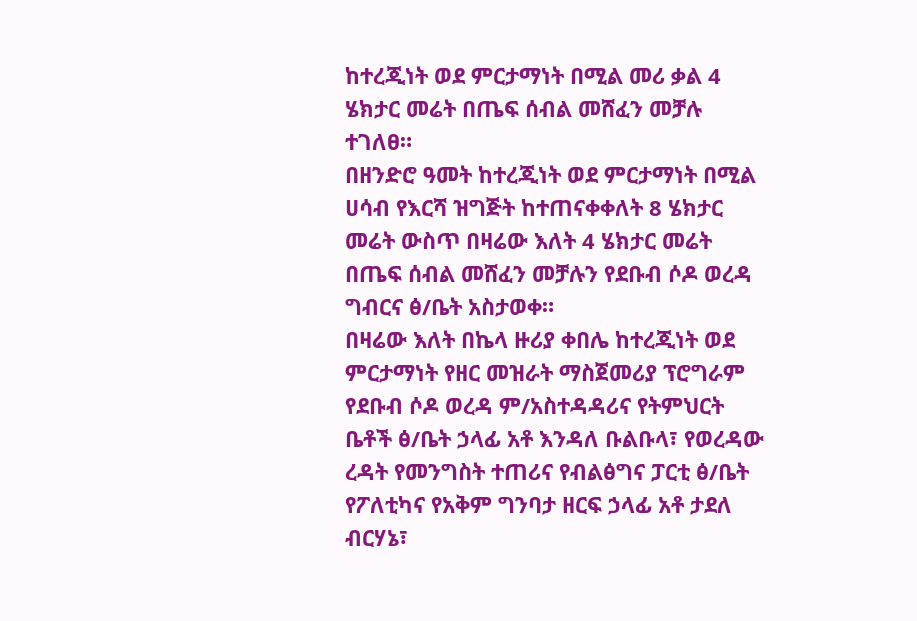ከተረጂነት ወደ ምርታማነት በሚል መሪ ቃል 4 ሄክታር መሬት በጤፍ ሰብል መሸፈን መቻሉ ተገለፀ።
በዘንድሮ ዓመት ከተረጂነት ወደ ምርታማነት በሚል ሀሳብ የእርሻ ዝግጅት ከተጠናቀቀለት 8 ሄክታር መሬት ውስጥ በዛሬው እለት 4 ሄክታር መሬት በጤፍ ሰብል መሸፈን መቻሉን የደቡብ ሶዶ ወረዳ ግብርና ፅ/ቤት አስታወቀ።
በዛሬው እለት በኬላ ዙሪያ ቀበሌ ከተረጂነት ወደ ምርታማነት የዘር መዝራት ማስጀመሪያ ፕሮግራም የደቡብ ሶዶ ወረዳ ም/አስተዳዳሪና የትምህርት ቤቶች ፅ/ቤት ኃላፊ አቶ እንዳለ ቡልቡላ፣ የወረዳው ረዳት የመንግስት ተጠሪና የብልፅግና ፓርቲ ፅ/ቤት የፖለቲካና የአቅም ግንባታ ዘርፍ ኃላፊ አቶ ታደለ ብርሃኔ፣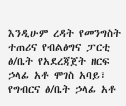እንዲሁም ረዳት የመንግስት ተጠሪና የብልፅግና ፓርቲ ፅ/ቤት የአደረጃጀት ዘርፍ ኃላፊ አቶ ሞገስ አባይ፣ የግብርና ፅ/ቤት ኃላፊ አቶ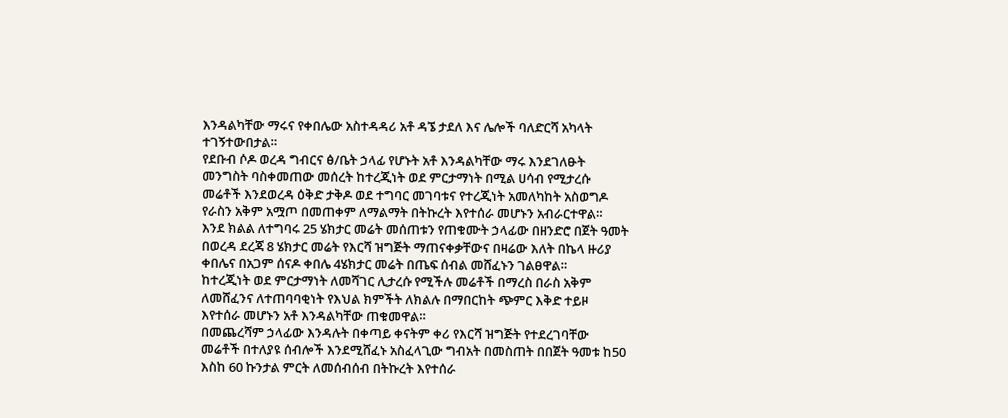እንዳልካቸው ማሩና የቀበሌው አስተዳዳሪ አቶ ዳኜ ታደለ እና ሌሎች ባለድርሻ አካላት ተገኝተውበታል።
የደቡብ ሶዶ ወረዳ ግብርና ፅ/ቤት ኃላፊ የሆኑት አቶ እንዳልካቸው ማሩ እንደገለፁት መንግስት ባስቀመጠው መሰረት ከተረጂነት ወደ ምርታማነት በሚል ሀሳብ የሚታረሱ መሬቶች እንደወረዳ ዕቅድ ታቅዶ ወደ ተግባር መገባቱና የተረጂነት አመለካከት አስወግዶ የራስን አቅም አሟጦ በመጠቀም ለማልማት በትኩረት እየተሰራ መሆኑን አብራርተዋል።
እንደ ክልል ለተግባሩ 25 ሄክታር መሬት መሰጠቱን የጠቁሙት ኃላፊው በዘንድሮ በጀት ዓመት በወረዳ ደረጃ 8 ሄክታር መሬት የእርሻ ዝግጅት ማጠናቀቃቸውና በዛሬው እለት በኬላ ዙሪያ ቀበሌና በአጋም ሰናዶ ቀበሌ 4ሄክታር መሬት በጤፍ ሰብል መሸፈኑን ገልፀዋል።
ከተረጂነት ወደ ምርታማነት ለመሻገር ሊታረሱ የሚችሉ መሬቶች በማረስ በራስ አቅም ለመሸፈንና ለተጠባባቂነት የእህል ክምችት ለክልሉ በማበርከት ጭምር እቅድ ተይዞ እየተሰራ መሆኑን አቶ እንዳልካቸው ጠቁመዋል።
በመጨረሻም ኃላፊው እንዳሉት በቀጣይ ቀናትም ቀሪ የእርሻ ዝግጅት የተደረገባቸው መሬቶች በተለያዩ ሰብሎች እንደሚሸፈኑ አስፈላጊው ግብአት በመስጠት በበጀት ዓመቱ ከ50 እስከ 60 ኩንታል ምርት ለመሰብሰብ በትኩረት እየተሰራ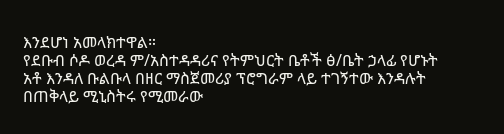እንደሆነ አመላክተዋል።
የደቡብ ሶዶ ወረዳ ም/አስተዳዳሪና የትምህርት ቤቶች ፅ/ቤት ኃላፊ የሆኑት አቶ እንዳለ ቡልቡላ በዘር ማስጀመሪያ ፕሮግራም ላይ ተገኝተው እንዳሉት በጠቅላይ ሚኒስትሩ የሚመራው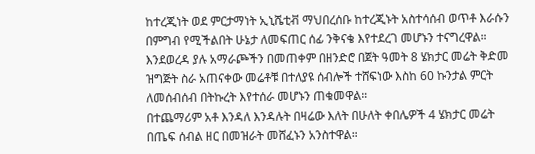ከተረጂነት ወደ ምርታማነት ኢኒሼቲቭ ማህበረሰቡ ከተረጂኑት አስተሳሰብ ወጥቶ እራሱን በምግብ የሚችልበት ሁኔታ ለመፍጠር ሰፊ ንቅናቄ እየተደረገ መሆኑን ተናግረዋል።
እንደወረዳ ያሉ አማራጮችን በመጠቀም በዘንድሮ በጀት ዓመት 8 ሄክታር መሬት ቅድመ ዝግጅት ስራ አጠናቀው መሬቶቹ በተለያዩ ሰብሎች ተሸፍነው እስከ 60 ኩንታል ምርት ለመሰብሰብ በትኩረት እየተሰራ መሆኑን ጠቁመዋል።
በተጨማሪም አቶ እንዳለ እንዳሉት በዛሬው እለት በሁለት ቀበሌዎች 4 ሄክታር መሬት በጤፍ ሰብል ዘር በመዝራት መሸፈኑን አንስተዋል።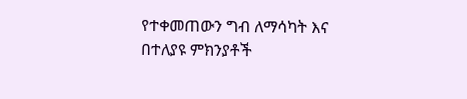የተቀመጠውን ግብ ለማሳካት እና በተለያዩ ምክንያቶች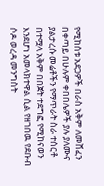የሚከሰቱ አደጋዎች በራስ አቅም ለመሸፈን በቀጣይ በሁሉም ቀበበሌዎች ያሉ ያለሙና ያልታረሱ መሬቶችን የማጥራት ስራ ተሰርቶ በተሟላ አቅም በበጀት ተደግፎ የሚከናወን እንደሆነ አመላክተዋል ሲል የዘገበዉ የደቡብ ሶዶ ወረዳ መንግስት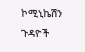ኮሚኒኬሽን ጉዳዮች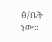ፅ/ቤት ነው።